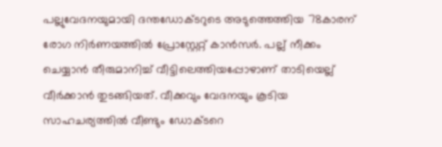പല്ലുവേദനയുമായി ദന്തഡോക്ടറുടെ അടുത്തെത്തിയ 78കാരന് രോഗ നിർണയത്തിൽ പ്രോസ്റ്റേറ്റ് കാൻസർ. പല്ല് നീക്കം ചെയ്യാൻ തീരുമാനിച്ച് വീട്ടിലെത്തിയപ്പോഴാണ് താടിയെല്ല് വീർക്കാൻ തുടങ്ങിയത്. വീക്കവും വേദനയും കൂടിയ സാഹചര്യത്തിൽ വീണ്ടും ഡോക്ടറെ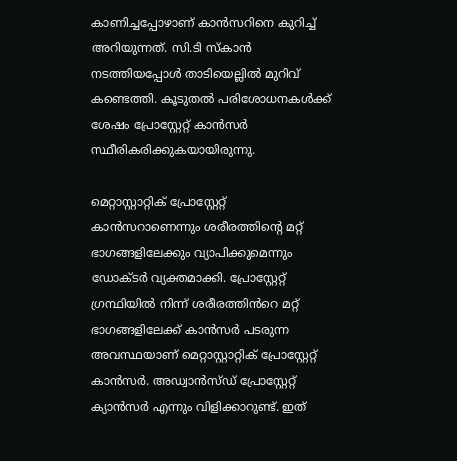കാണിച്ചപ്പോഴാണ് കാൻസറിനെ കുറിച്ച് അറിയുന്നത്. സി.ടി സ്കാൻ നടത്തിയപ്പോൾ താടിയെല്ലിൽ മുറിവ് കണ്ടെത്തി. കൂടുതൽ പരിശോധനകൾക്ക് ശേഷം പ്രോസ്റ്റേറ്റ് കാൻസർ സ്ഥീരികരിക്കുകയായിരുന്നു.

മെറ്റാസ്റ്റാറ്റിക് പ്രോസ്റ്റേറ്റ് കാൻസറാണെന്നും ശരീരത്തിന്‍റെ മറ്റ് ഭാഗങ്ങളിലേക്കും വ്യാപിക്കുമെന്നും ഡോക്ടർ വ്യക്തമാക്കി. പ്രോസ്റ്റേറ്റ് ഗ്രന്ഥിയിൽ നിന്ന് ശരീരത്തിൻറെ മറ്റ് ഭാഗങ്ങളിലേക്ക് കാൻസർ പടരുന്ന അവസ്ഥയാണ് മെറ്റാസ്റ്റാറ്റിക് പ്രോസ്റ്റേറ്റ് കാൻസർ. അഡ്വാൻസ്ഡ് പ്രോസ്റ്റേറ്റ് ക്യാൻസർ എന്നും വിളിക്കാറുണ്ട്. ഇത്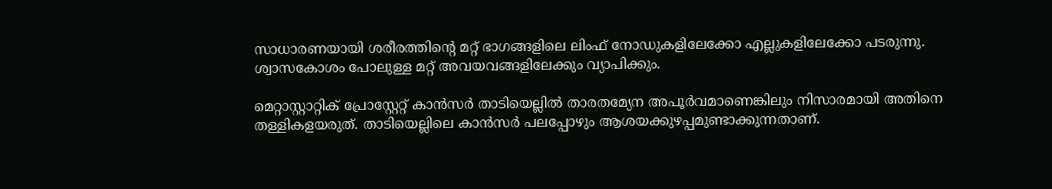സാധാരണയായി ശരീരത്തിന്‍റെ മറ്റ് ഭാഗങ്ങളിലെ ലിംഫ് നോഡുകളിലേക്കോ എല്ലുകളിലേക്കോ പടരുന്നു. ശ്വാസകോശം പോലുള്ള മറ്റ് അവയവങ്ങളിലേക്കും വ്യാപിക്കും.

മെറ്റാസ്റ്റാറ്റിക് പ്രോസ്റ്റേറ്റ് കാൻസർ താടിയെല്ലിൽ താരതമ്യേന അപൂർവമാണെങ്കിലും നിസാരമായി അതിനെ തള്ളികളയരുത്. താടിയെല്ലിലെ കാൻസർ പലപ്പോഴും ആശയക്കുഴപ്പമുണ്ടാക്കുന്നതാണ്.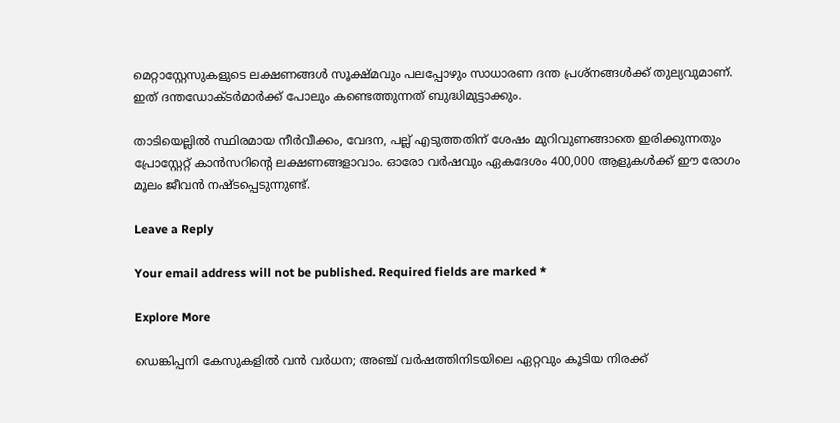മെറ്റാസ്റ്റേസുകളുടെ ലക്ഷണങ്ങൾ സൂക്ഷ്മവും പലപ്പോഴും സാധാരണ ദന്ത പ്രശ്നങ്ങൾക്ക് തുല്യവുമാണ്. ഇത് ദന്തഡോക്ടർമാർക്ക് പോലും കണ്ടെത്തുന്നത് ബുദ്ധിമുട്ടാക്കും.

താടിയെല്ലിൽ സ്ഥിരമായ നീർവീക്കം, വേദന, പല്ല് എടുത്തതിന് ശേഷം മുറിവുണങ്ങാതെ ഇരിക്കുന്നതും പ്രോസ്റ്റേറ്റ് കാൻസറിന്‍റെ ലക്ഷണങ്ങളാവാം. ഓരോ വർഷവും ഏകദേശം 400,000 ആളുകൾക്ക് ഈ രോഗം മൂലം ജീവൻ നഷ്ടപ്പെടുന്നുണ്ട്.

Leave a Reply

Your email address will not be published. Required fields are marked *

Explore More

ഡെങ്കിപ്പനി കേസുകളിൽ വൻ വർധന; അഞ്ച് വർഷത്തിനിടയിലെ ഏറ്റവും കൂടിയ നിരക്ക്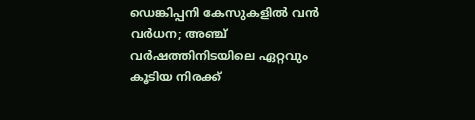ഡെങ്കിപ്പനി കേസുകളിൽ വൻ വർധന; അഞ്ച് വർഷത്തിനിടയിലെ ഏറ്റവും കൂടിയ നിരക്ക്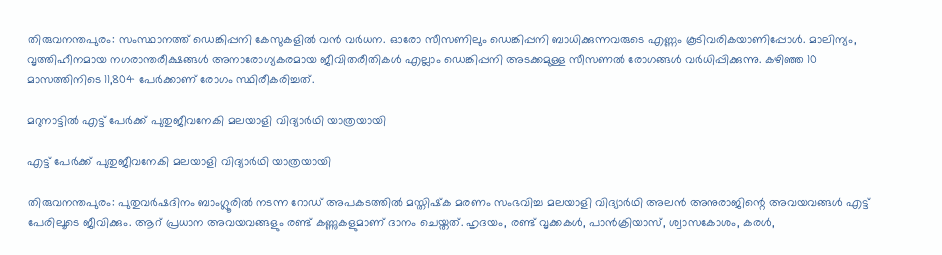തിരുവനന്തപുരം: സംസ്ഥാനത്ത് ഡെങ്കിപ്പനി കേസുകളിൽ വൻ വർധന. ഓരോ സീസണിലും ഡെങ്കിപ്പനി ബാധിക്കുന്നവരുടെ എണ്ണം കൂടിവരികയാണിപ്പോള്‍. മാലിന്യം, വൃത്തിഹീനമായ നഗരാന്തരീക്ഷങ്ങള്‍ അനാരോഗ്യകരമായ ജീവിതരീതികള്‍ എല്ലാം ഡെങ്കിപ്പനി അടക്കമുള്ള സീസണല്‍ രോഗങ്ങള്‍ വര്‍ധിപ്പിക്കുന്നു. കഴിഞ്ഞ 10 മാസത്തിനിടെ 11,804 പേര്‍ക്കാണ് രോഗം സ്ഥിരീകരിച്ചത്.

മറുനാട്ടിൽ എട്ട് പേര്‍ക്ക് പുതുജീവനേകി മലയാളി വിദ്യാർഥി യാത്രയായി

എട്ട് പേര്‍ക്ക് പുതുജീവനേകി മലയാളി വിദ്യാർഥി യാത്രയായി

തിരുവനന്തപുരം: പുതുവര്‍ഷദിനം ബാംഗ്ലൂരില്‍ നടന്ന റോഡ് അപകടത്തില്‍ മസ്തിഷ്‌ക മരണം സംഭവിച്ച മലയാളി വിദ്യാർഥി അലന്‍ അനുരാജിന്റെ അവയവങ്ങള്‍ എട്ട് പേരിലൂടെ ജീവിക്കും. ആറ് പ്രധാന അവയവങ്ങളും രണ്ട് കണ്ണുകളുമാണ് ദാനം ചെയ്തത്. ഹൃദയം, രണ്ട് വൃക്കകള്‍, പാന്‍ക്രിയാസ്, ശ്വാസകോശം, കരള്‍,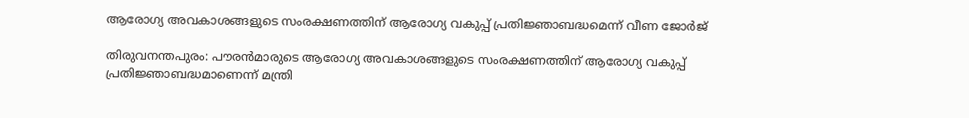ആരോഗ്യ അവകാശങ്ങളുടെ സംരക്ഷണത്തിന് ആരോഗ്യ വകുപ്പ് പ്രതിജ്ഞാബദ്ധമെന്ന് വീണ ജോര്‍ജ്

തിരുവനന്തപുരം: പൗരന്‍മാരുടെ ആരോഗ്യ അവകാശങ്ങളുടെ സംരക്ഷണത്തിന് ആരോഗ്യ വകുപ്പ് പ്രതിജ്ഞാബദ്ധമാണെന്ന് മന്ത്രി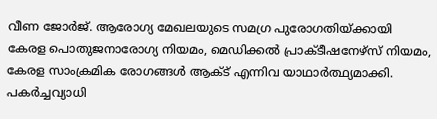വീണ ജോര്‍ജ്. ആരോഗ്യ മേഖലയുടെ സമഗ്ര പുരോഗതിയ്ക്കായി കേരള പൊതുജനാരോഗ്യ നിയമം, മെഡിക്കല്‍ പ്രാക്ടീഷനേഴ്‌സ് നിയമം, കേരള സാംക്രമിക രോഗങ്ങള്‍ ആക്ട് എന്നിവ യാഥാര്‍ത്ഥ്യമാക്കി. പകര്‍ച്ചവ്യാധി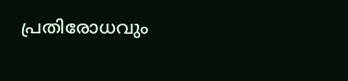പ്രതിരോധവും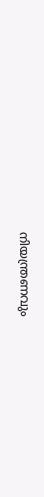നിയന്ത്രണവും